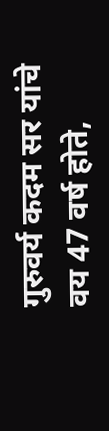गुरुवर्य कदम सर यांचे वय 47 वर्ष होते,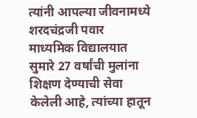त्यांनी आपल्या जीवनामध्ये शरदचंद्रजी पवार माध्यमिक विद्यालयात सुमारे 27 वर्षांची मुलांना शिक्षण देण्याची सेवा केलेली आहे, त्यांच्या हातून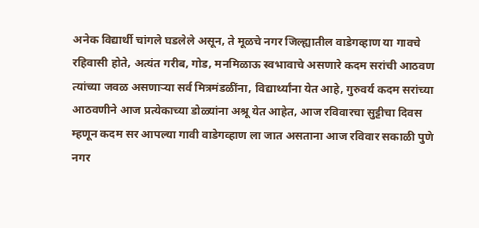अनेक विद्यार्थी चांगले घडलेले असून, ते मूळचे नगर जिल्ह्यातील वाडेगव्हाण या गावचे रहिवासी होते, अत्यंत गरीब, गोड, मनमिळाऊ स्वभावाचे असणारे कदम सरांची आठवण त्यांच्या जवळ असणाऱ्या सर्व मित्रमंडळींना, विद्यार्थ्यांना येत आहे, गुरुवर्य कदम सरांच्या आठवणीने आज प्रत्येकाच्या डोळ्यांना अश्रू येत आहेत, आज रविवारचा सुट्टीचा दिवस म्हणून कदम सर आपल्या गावी वाडेगव्हाण ला जात असताना आज रविवार सकाळी पुणे नगर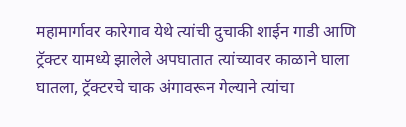महामार्गावर कारेगाव येथे त्यांची दुचाकी शाईन गाडी आणि ट्रॅक्टर यामध्ये झालेले अपघातात त्यांच्यावर काळाने घाला घातला, ट्रॅक्टरचे चाक अंगावरून गेल्याने त्यांचा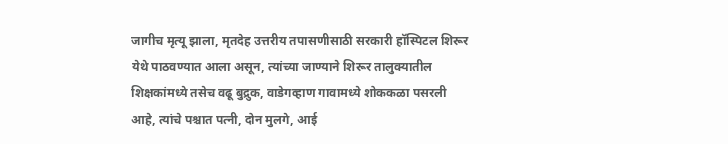जागीच मृत्यू झाला, मृतदेह उत्तरीय तपासणीसाठी सरकारी हॉस्पिटल शिरूर येथे पाठवण्यात आला असून, त्यांच्या जाण्याने शिरूर तालुक्यातील शिक्षकांमध्ये तसेच वढू बुद्रुक, वाडेगव्हाण गावामध्ये शोककळा पसरली आहे, त्यांचे पश्चात पत्नी, दोन मुलगे, आई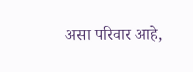असा परिवार आहे,